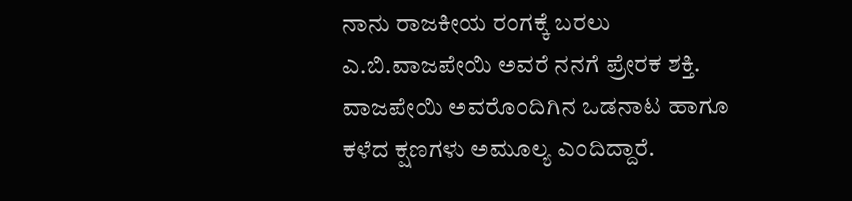ನಾನು ರಾಜಕೀಯ ರಂಗಕ್ಕೆ ಬರಲು ಎ.ಬಿ.ವಾಜಪೇಯಿ ಅವರೆ ನನಗೆ ಪ್ರೇರಕ ಶಕ್ತಿ. ವಾಜಪೇಯಿ ಅವರೊಂದಿಗಿನ ಒಡನಾಟ ಹಾಗೂ ಕಳೆದ ಕ್ಷಣಗಳು ಅಮೂಲ್ಯ ಎಂದಿದ್ದಾರೆ.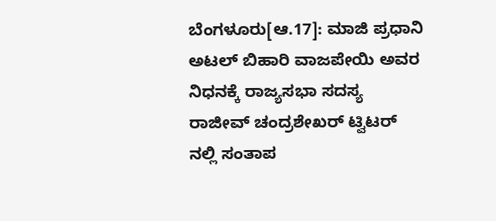ಬೆಂಗಳೂರು[ಆ.17]: ಮಾಜಿ ಪ್ರಧಾನಿ ಅಟಲ್ ಬಿಹಾರಿ ವಾಜಪೇಯಿ ಅವರ ನಿಧನಕ್ಕೆ ರಾಜ್ಯಸಭಾ ಸದಸ್ಯ ರಾಜೀವ್ ಚಂದ್ರಶೇಖರ್ ಟ್ವಿಟರ್ ನಲ್ಲಿ ಸಂತಾಪ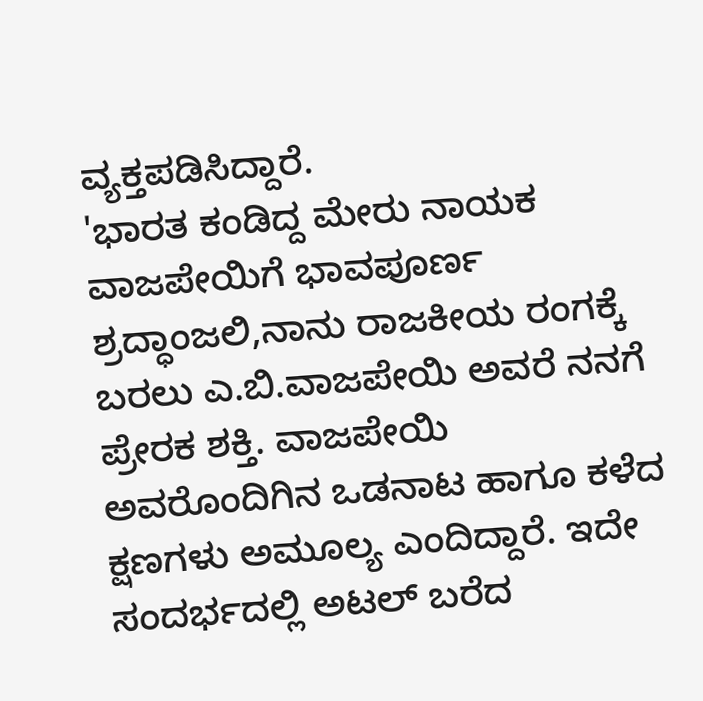ವ್ಯಕ್ತಪಡಿಸಿದ್ದಾರೆ.
'ಭಾರತ ಕಂಡಿದ್ದ ಮೇರು ನಾಯಕ ವಾಜಪೇಯಿಗೆ ಭಾವಪೂರ್ಣ ಶ್ರದ್ಧಾಂಜಲಿ,ನಾನು ರಾಜಕೀಯ ರಂಗಕ್ಕೆ ಬರಲು ಎ.ಬಿ.ವಾಜಪೇಯಿ ಅವರೆ ನನಗೆ ಪ್ರೇರಕ ಶಕ್ತಿ. ವಾಜಪೇಯಿ ಅವರೊಂದಿಗಿನ ಒಡನಾಟ ಹಾಗೂ ಕಳೆದ ಕ್ಷಣಗಳು ಅಮೂಲ್ಯ ಎಂದಿದ್ದಾರೆ. ಇದೇ ಸಂದರ್ಭದಲ್ಲಿ ಅಟಲ್ ಬರೆದ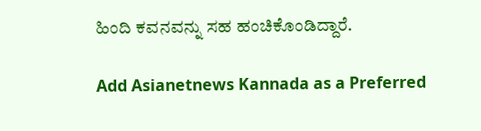ಹಿಂದಿ ಕವನವನ್ನು ಸಹ ಹಂಚಿಕೊಂಡಿದ್ದಾರೆ.

Add Asianetnews Kannada as a Preferred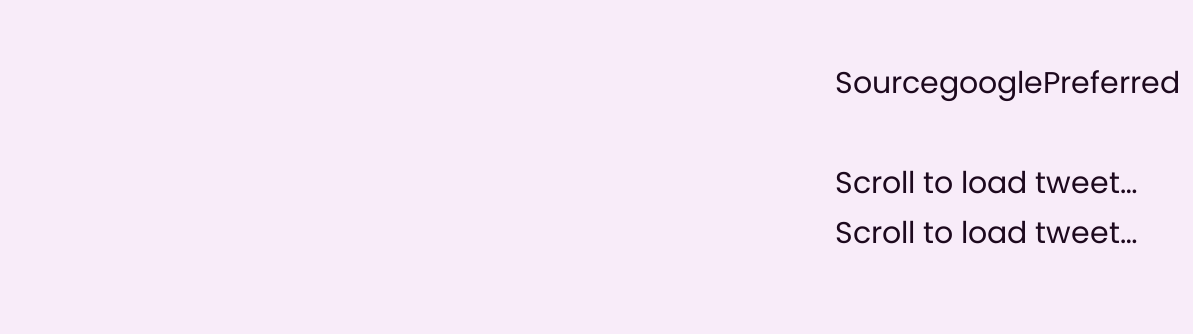SourcegooglePreferred

Scroll to load tweet…
Scroll to load tweet…